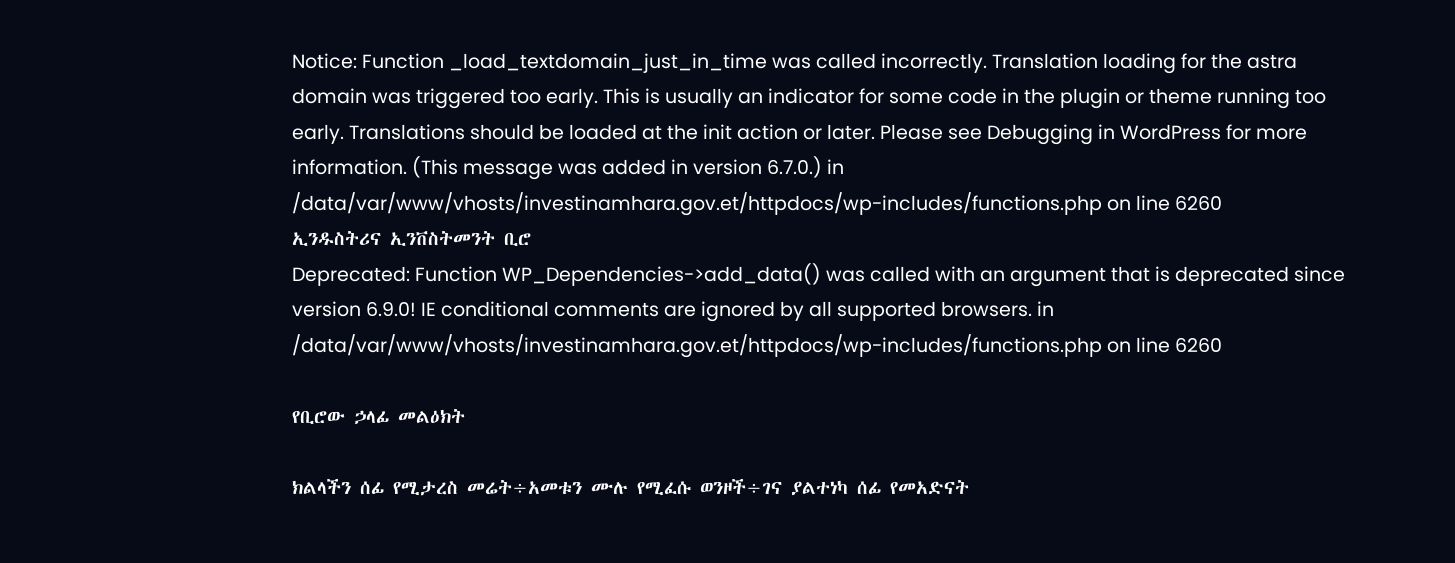Notice: Function _load_textdomain_just_in_time was called incorrectly. Translation loading for the astra domain was triggered too early. This is usually an indicator for some code in the plugin or theme running too early. Translations should be loaded at the init action or later. Please see Debugging in WordPress for more information. (This message was added in version 6.7.0.) in /data/var/www/vhosts/investinamhara.gov.et/httpdocs/wp-includes/functions.php on line 6260
ኢንዱስትሪና ኢንቨስትመንት ቢሮ
Deprecated: Function WP_Dependencies->add_data() was called with an argument that is deprecated since version 6.9.0! IE conditional comments are ignored by all supported browsers. in /data/var/www/vhosts/investinamhara.gov.et/httpdocs/wp-includes/functions.php on line 6260

የቢሮው ኃላፊ መልዕክት

ክልላችን ሰፊ የሚታረስ መሬት÷አመቱን ሙሉ የሚፈሱ ወንዞች÷ገና ያልተነካ ሰፊ የመአድናት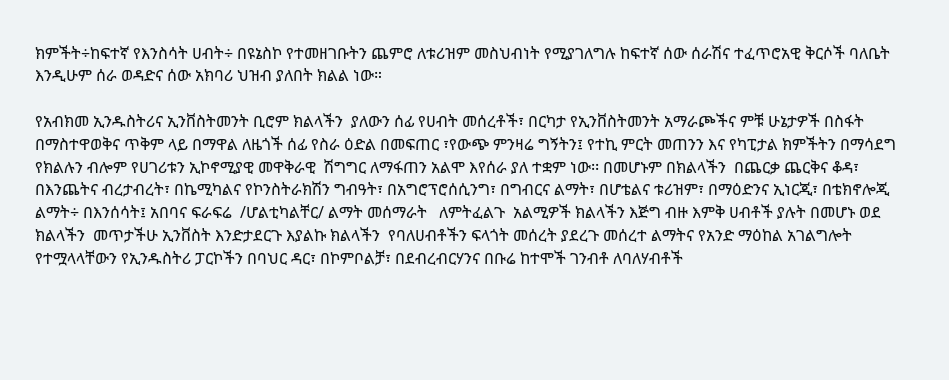ክምችት÷ከፍተኛ የእንስሳት ሀብት÷ በዩኔስኮ የተመዘገቡትን ጨምሮ ለቱሪዝም መስህብነት የሚያገለግሉ ከፍተኛ ሰው ሰራሽና ተፈጥሮአዊ ቅርሶች ባለቤት እንዲሁም ሰራ ወዳድና ሰው አክባሪ ህዝብ ያለበት ክልል ነው።

የአብክመ ኢንዱስትሪና ኢንቨስትመንት ቢሮም ክልላችን  ያለውን ሰፊ የሀብት መሰረቶች፣ በርካታ የኢንቨስትመንት አማራጮችና ምቹ ሁኔታዎች በስፋት በማስተዋወቅና ጥቅም ላይ በማዋል ለዜጎች ሰፊ የስራ ዕድል በመፍጠር ፣የውጭ ምንዛሬ ግኝትን፤ የተኪ ምርት መጠንን እና የካፒታል ክምችትን በማሳደግ የክልሉን ብሎም የሀገሪቱን ኢኮኖሚያዊ መዋቅራዊ  ሽግግር ለማፋጠን አልሞ እየሰራ ያለ ተቋም ነው፡፡ በመሆኑም በክልላችን  በጨርቃ ጨርቅና ቆዳ፣ በእንጨትና ብረታብረት፣ በኬሚካልና የኮንስትራክሽን ግብዓት፣ በአግሮፕሮሰሲንግ፣ በግብርና ልማት፣ በሆቴልና ቱሪዝም፣ በማዕድንና ኢነርጂ፣ በቴክኖሎጂ ልማት÷ በእንሰሳት፤ አበባና ፍራፍሬ  /ሆልቲካልቸር/ ልማት መሰማራት   ለምትፈልጉ  አልሚዎች ክልላችን እጅግ ብዙ እምቅ ሀብቶች ያሉት በመሆኑ ወደ ክልላችን  መጥታችሁ ኢንቨስት እንድታደርጉ እያልኩ ክልላችን  የባለሀብቶችን ፍላጎት መሰረት ያደረጉ መሰረተ ልማትና የአንድ ማዕከል አገልግሎት የተሟላላቸውን የኢንዱስትሪ ፓርኮችን በባህር ዳር፣ በኮምቦልቻ፣ በደብረብርሃንና በቡሬ ከተሞች ገንብቶ ለባለሃብቶች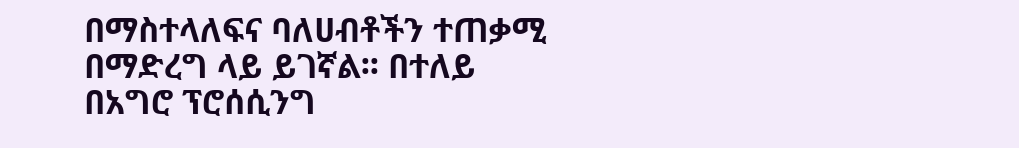በማስተላለፍና ባለሀብቶችን ተጠቃሚ በማድረግ ላይ ይገኛል፡፡ በተለይ በአግሮ ፕሮሰሲንግ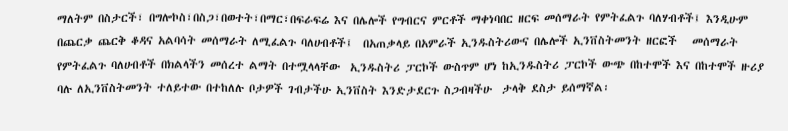ማለትም በስታርች፣ በግሎኮስ፣በስጋ፣በወተት፣በማር፣በፍራፍሬ እና በሌሎች የግብርና ምርቶች ማቀነባበር ዘርፍ መሰማራት የምትፈልጉ ባለሃብቶች፤ እንዲሁም በጨርቃ ጨርቅ ቆዳና አልባሳት መሰማራት ለሚፈልጉ ባለሀብቶች፤  በአጠቃላይ በአምራች ኢንዱስትሪውና በሌሎች ኢንቨስትመንት ዘርፎች   መሰማራት የምትፈልጉ ባለሀብቶች በክልላችን መሰረተ ልማት በተሟላላቸው  ኢንዱስትሪ ፓርኮች ውስጥም ሆነ ከኢንዱስትሪ ፓርኮች ውጭ በከተሞች እና በከተሞች ዙሪያ ባሉ ለኢንቨስትመንት ተለይተው በተከለሉ ቦታዎች ገብታችሁ ኢንቨስት እንድታደርጉ ስጋብዛችሁ  ታላቅ ደስታ ይሰማኛል፡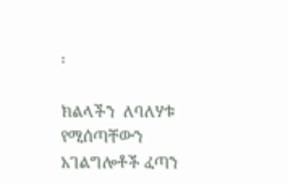፡

ክልላችን  ለባለሃቱ የሚሰጣቸውን አገልግሎቶች ፈጣን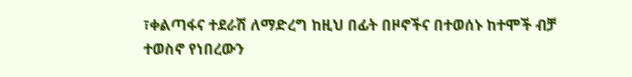፣ቀልጣፋና ተደራሽ ለማድረግ ከዚህ በፊት በዞኖችና በተወሰኑ ከተሞች ብቻ ተወስኖ የነበረውን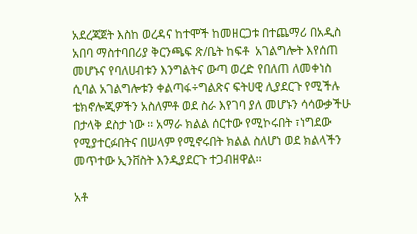አደረጃጀት እስከ ወረዳና ከተሞች ከመዘርጋቱ በተጨማሪ በአዲስ አበባ ማስተባበሪያ ቅርንጫፍ ጽ/ቤት ከፍቶ  አገልግሎት እየሰጠ መሆኑና የባለሀብቱን እንግልትና ውጣ ወረድ የበለጠ ለመቀነስ  ሲባል አገልግሎቱን ቀልጣፋ÷ግልጽና ፍትሀዊ ሊያደርጉ የሚችሉ ቴክኖሎጂዎችን አስለምቶ ወደ ስራ እየገባ ያለ መሆኑን ሳሳውቃችሁ በታላቅ ደስታ ነው ፡፡ አማራ ክልል ሰርተው የሚኮሩበት ፣ነግደው የሚያተርፉበትና በሠላም የሚኖሩበት ክልል ስለሆነ ወደ ክልላችን  መጥተው ኢንቨስት እንዲያደርጉ ተጋብዘዋል፡፡

አቶ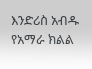እንድሪስ አብዱ
የአማራ ክልል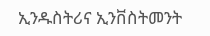ኢንዱስትሪና ኢንቨስትመንት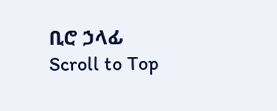ቢሮ ኃላፊ
Scroll to Top